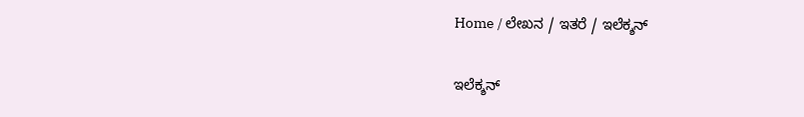Home / ಲೇಖನ / ಇತರೆ / ಇಲೆಕ್ಶನ್

ಇಲೆಕ್ಶನ್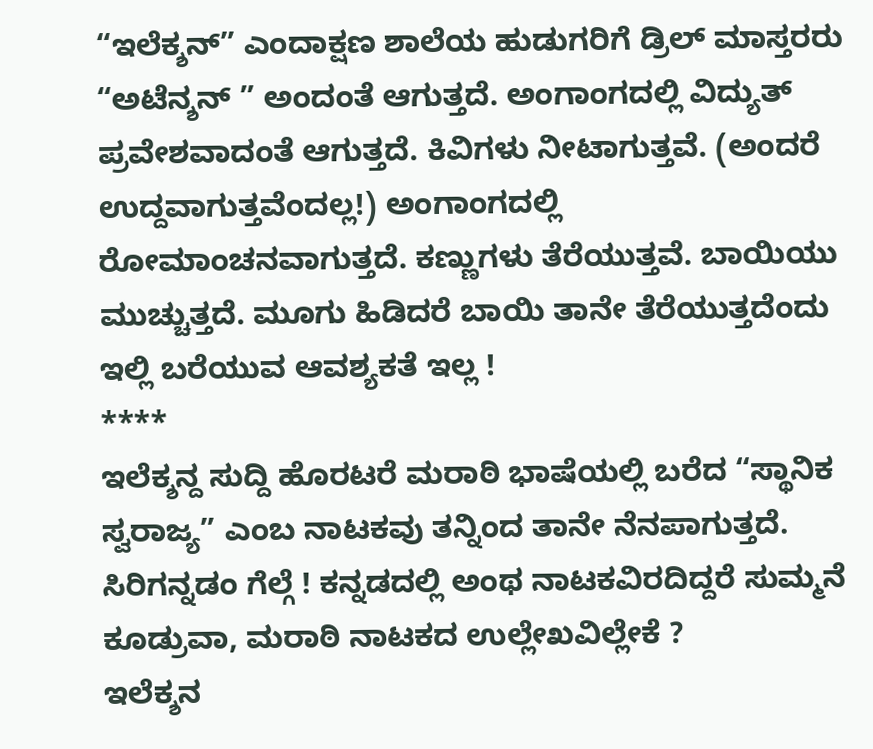“ಇಲೆಕ್ಶನ್” ಎಂದಾಕ್ಷಣ ಶಾಲೆಯ ಹುಡುಗರಿಗೆ ಡ್ರಿಲ್ ಮಾಸ್ತರರು “ಅಟೆನ್ಶನ್ ” ಅಂದಂತೆ ಆಗುತ್ತದೆ. ಅಂಗಾಂಗದಲ್ಲಿ ವಿದ್ಯುತ್ ಪ್ರವೇಶವಾದಂತೆ ಆಗುತ್ತದೆ. ಕಿವಿಗಳು ನೀಟಾಗುತ್ತವೆ. (ಅಂದರೆ ಉದ್ದವಾಗುತ್ತವೆಂದಲ್ಲ!) ಅಂಗಾಂಗದಲ್ಲಿ ರೋಮಾಂಚನವಾಗುತ್ತದೆ. ಕಣ್ಣುಗಳು ತೆರೆಯುತ್ತವೆ. ಬಾಯಿಯು ಮುಚ್ಚುತ್ತದೆ. ಮೂಗು ಹಿಡಿದರೆ ಬಾಯಿ ತಾನೇ ತೆರೆಯುತ್ತದೆಂದು ಇಲ್ಲಿ ಬರೆಯುವ ಆವಶ್ಯಕತೆ ಇಲ್ಲ !
****
ಇಲೆಕ್ಶನ್ದ ಸುದ್ದಿ ಹೊರಟರೆ ಮರಾಠಿ ಭಾಷೆಯಲ್ಲಿ ಬರೆದ “ಸ್ಥಾನಿಕ ಸ್ವರಾಜ್ಯ” ಎಂಬ ನಾಟಕವು ತನ್ನಿಂದ ತಾನೇ ನೆನಪಾಗುತ್ತದೆ. ಸಿರಿಗನ್ನಡಂ ಗೆಲ್ಗೆ ! ಕನ್ನಡದಲ್ಲಿ ಅಂಥ ನಾಟಕವಿರದಿದ್ದರೆ ಸುಮ್ಮನೆ ಕೂಡ್ರುವಾ, ಮರಾಠಿ ನಾಟಕದ ಉಲ್ಲೇಖವಿಲ್ಲೇಕೆ ?
ಇಲೆಕ್ಶನ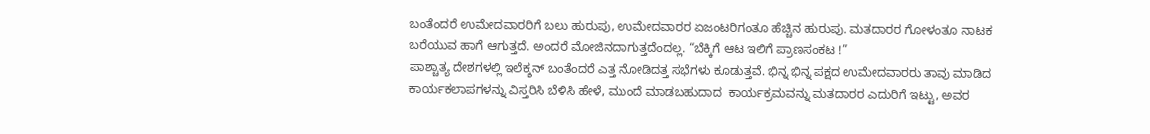ಬಂತೆಂದರೆ ಉಮೇದವಾರರಿಗೆ ಬಲು ಹುರುಪು, ಉಮೇದವಾರರ ಏಜಂಟರಿಗಂತೂ ಹೆಚ್ಚಿನ ಹುರುಪು. ಮತದಾರರ ಗೋಳಂತೂ ನಾಟಕ ಬರೆಯುವ ಹಾಗೆ ಆಗುತ್ತದೆ. ಅಂದರೆ ಮೋಜಿನದಾಗುತ್ತದೆಂದಲ್ಲ. “ಬೆಕ್ಕಿಗೆ ಆಟ ಇಲಿಗೆ ಪ್ರಾಣಸಂಕಟ !”
ಪಾಶ್ಚಾತ್ಯ ದೇಶಗಳಲ್ಲಿ ಇಲೆಕ್ಶನ್ ಬಂತೆಂದರೆ ಎತ್ತ ನೋಡಿದತ್ತ ಸಭೆಗಳು ಕೂಡುತ್ತವೆ. ಭಿನ್ನ ಭಿನ್ನ ಪಕ್ಷದ ಉಮೇದವಾರರು ತಾವು ಮಾಡಿದ ಕಾರ್ಯಕಲಾಪಗಳನ್ನು ವಿಸ್ತರಿಸಿ ಬೆಳಿಸಿ ಹೇಳೆ, ಮುಂದೆ ಮಾಡಬಹುದಾದ  ಕಾರ್ಯಕ್ರಮವನ್ನು ಮತದಾರರ ಎದುರಿಗೆ ಇಟ್ಟು, ಅವರ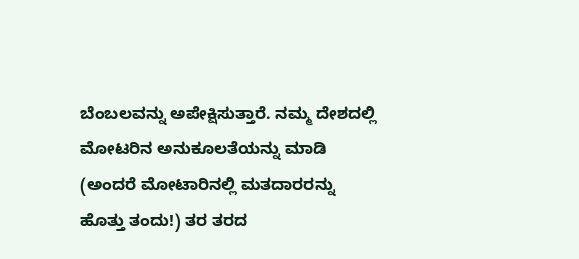ಬೆಂಬಲವನ್ನು ಅಪೇಕ್ಷಿಸುತ್ತಾರೆ. ನಮ್ಮ ದೇಶದಲ್ಲಿ ಮೋಟರಿನ ಅನುಕೂಲತೆಯನ್ನು ಮಾಡಿ (ಅಂದರೆ ಮೋಟಾರಿನಲ್ಲಿ ಮತದಾರರನ್ನು ಹೊತ್ತು ತಂದು!) ತರ ತರದ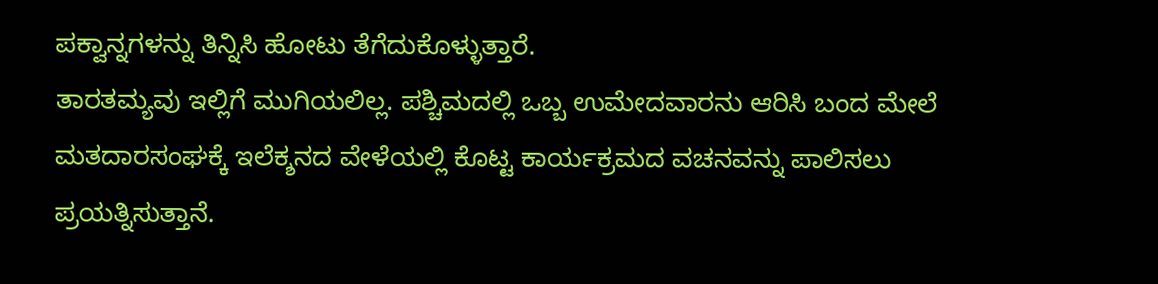ಪಕ್ವಾನ್ನಗಳನ್ನು ತಿನ್ನಿಸಿ ಹೋಟು ತೆಗೆದುಕೊಳ್ಳುತ್ತಾರೆ.
ತಾರತಮ್ಯವು ಇಲ್ಲಿಗೆ ಮುಗಿಯಲಿಲ್ಲ. ಪಶ್ಚಿಮದಲ್ಲಿ ಒಬ್ಬ ಉಮೇದವಾರನು ಆರಿಸಿ ಬಂದ ಮೇಲೆ ಮತದಾರಸಂಘಕ್ಕೆ ಇಲೆಕ್ಶನದ ವೇಳೆಯಲ್ಲಿ ಕೊಟ್ಟ ಕಾರ್ಯಕ್ರಮದ ವಚನವನ್ನು ಪಾಲಿಸಲು ಪ್ರಯತ್ನಿಸುತ್ತಾನೆ.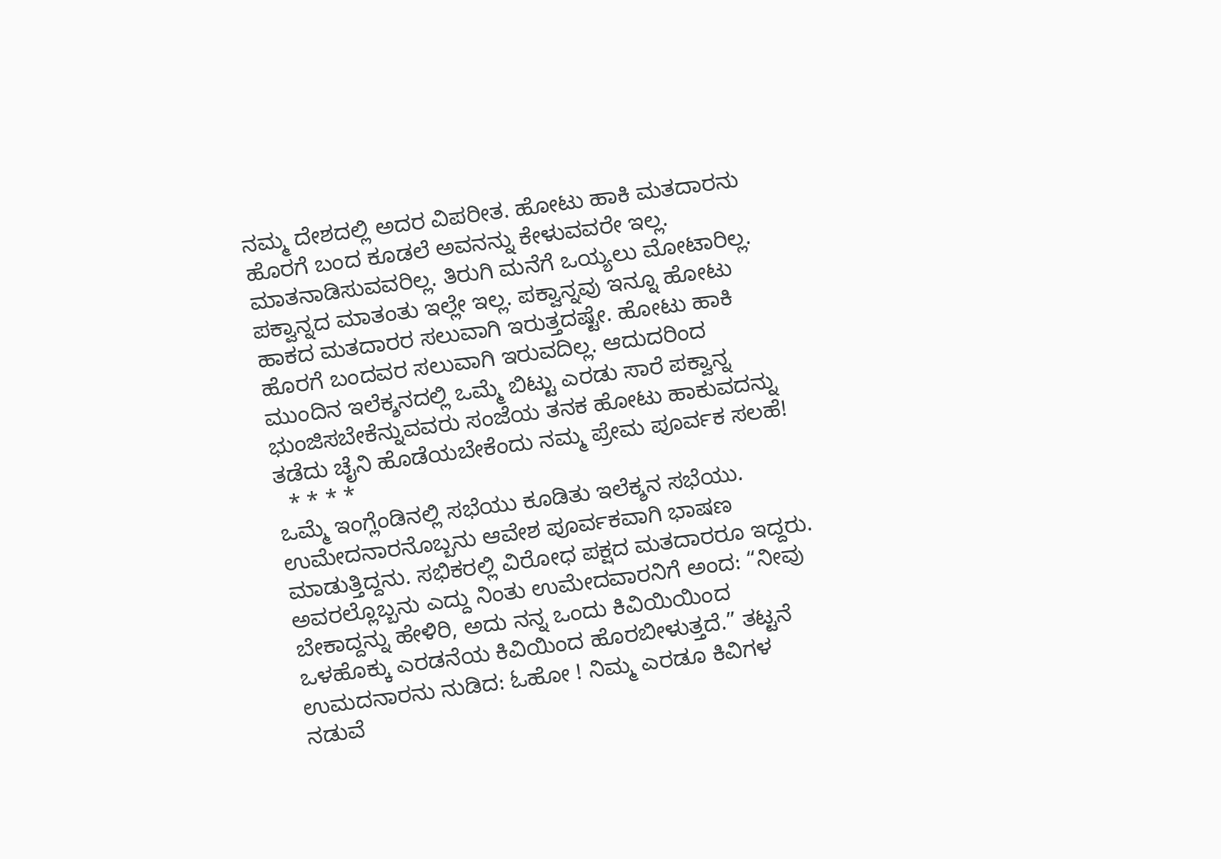ನಮ್ಮ ದೇಶದಲ್ಲಿ ಅದರ ವಿಪರೀತ. ಹೋಟು ಹಾಕಿ ಮತದಾರನು ಹೊರಗೆ ಬಂದ ಕೂಡಲೆ ಅವನನ್ನು ಕೇಳುವವರೇ ಇಲ್ಲ. ಮಾತನಾಡಿಸುವವರಿಲ್ಲ. ತಿರುಗಿ ಮನೆಗೆ ಒಯ್ಯಲು ಮೋಟಾರಿಲ್ಲ. ಪಕ್ವಾನ್ನದ ಮಾತಂತು ಇಲ್ಲೇ ಇಲ್ಲ. ಪಕ್ವಾನ್ನವು ಇನ್ನೂ ಹೋಟು ಹಾಕದ ಮತದಾರರ ಸಲುವಾಗಿ ಇರುತ್ತದಷ್ಟೇ. ಹೋಟು ಹಾಕಿ ಹೊರಗೆ ಬಂದವರ ಸಲುವಾಗಿ ಇರುವದಿಲ್ಲ. ಆದುದರಿಂದ ಮುಂದಿನ ಇಲೆಕ್ಶನದಲ್ಲಿ ಒಮ್ಮೆ ಬಿಟ್ಟು ಎರಡು ಸಾರೆ ಪಕ್ವಾನ್ನ ಭುಂಜಿಸಬೇಕೆನ್ನುವವರು ಸಂಜೆಯ ತನಕ ಹೋಟು ಹಾಕುವದನ್ನು ತಡೆದು ಚೈನಿ ಹೊಡೆಯಬೇಕೆಂದು ನಮ್ಮ ಪ್ರೇಮ ಪೂರ್ವಕ ಸಲಹೆ!
  * * * *
ಒಮ್ಮೆ ಇಂಗ್ಲೆಂಡಿನಲ್ಲಿ ಸಭೆಯು ಕೂಡಿತು ಇಲೆಕ್ಶನ ಸಭೆಯು. ಉಮೇದನಾರನೊಬ್ಬನು ಆವೇಶ ಪೂರ್ವಕವಾಗಿ ಭಾಷಣ ಮಾಡುತ್ತಿದ್ದನು. ಸಭಿಕರಲ್ಲಿ ವಿರೋಧ ಪಕ್ಷದ ಮತದಾರರೂ ಇದ್ದರು. ಅವರಲ್ಲೊಬ್ಬನು ಎದ್ದು ನಿಂತು ಉಮೇದವಾರನಿಗೆ ಅಂದ: “ನೀವು ಬೇಕಾದ್ದನ್ನು ಹೇಳಿರಿ, ಅದು ನನ್ನ ಒಂದು ಕಿವಿಯಿಯಿಂದ ಒಳಹೊಕ್ಕು ಎರಡನೆಯ ಕಿವಿಯಿಂದ ಹೊರಬೀಳುತ್ತದೆ.” ತಟ್ಟನೆ ಉಮದನಾರನು ನುಡಿದ: ಓಹೋ ! ನಿಮ್ಮ ಎರಡೂ ಕಿವಿಗಳ ನಡುವೆ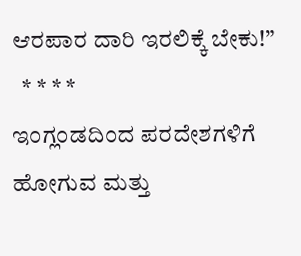ಆರಪಾರ ದಾರಿ ಇರಲಿಕ್ಕೆ ಬೇಕು!”
  * * * *
ಇಂಗ್ಲಂಡದಿಂದ ಪರದೇಶಗಳಿಗೆ ಹೋಗುವ ಮತ್ತು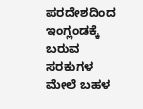ಪರದೇಶದಿಂದ ಇಂಗ್ಲಂಡಕ್ಕೆ ಬರುವ ಸರಕುಗಳ ಮೇಲೆ ಬಹಳ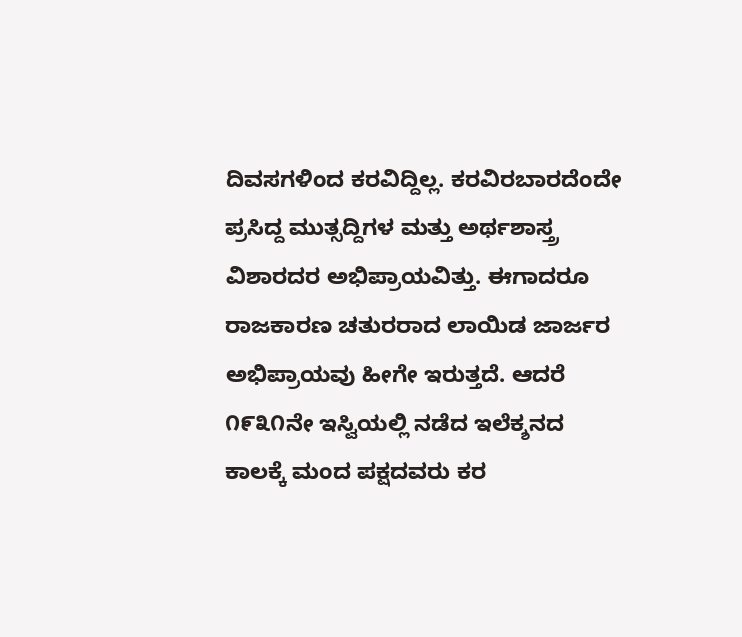ದಿವಸಗಳಿಂದ ಕರವಿದ್ದಿಲ್ಲ. ಕರವಿರಬಾರದೆಂದೇ ಪ್ರಸಿದ್ದ ಮುತ್ಸದ್ದಿಗಳ ಮತ್ತು ಅರ್ಥಶಾಸ್ತ್ರ ವಿಶಾರದರ ಅಭಿಪ್ರಾಯವಿತ್ತು. ಈಗಾದರೂ ರಾಜಕಾರಣ ಚತುರರಾದ ಲಾಯಿಡ ಜಾರ್ಜರ ಅಭಿಪ್ರಾಯವು ಹೀಗೇ ಇರುತ್ತದೆ. ಆದರೆ ೧೯೩೧ನೇ ಇಸ್ವಿಯಲ್ಲಿ ನಡೆದ ಇಲೆಕ್ಶನದ ಕಾಲಕ್ಕೆ ಮಂದ ಪಕ್ಷದವರು ಕರ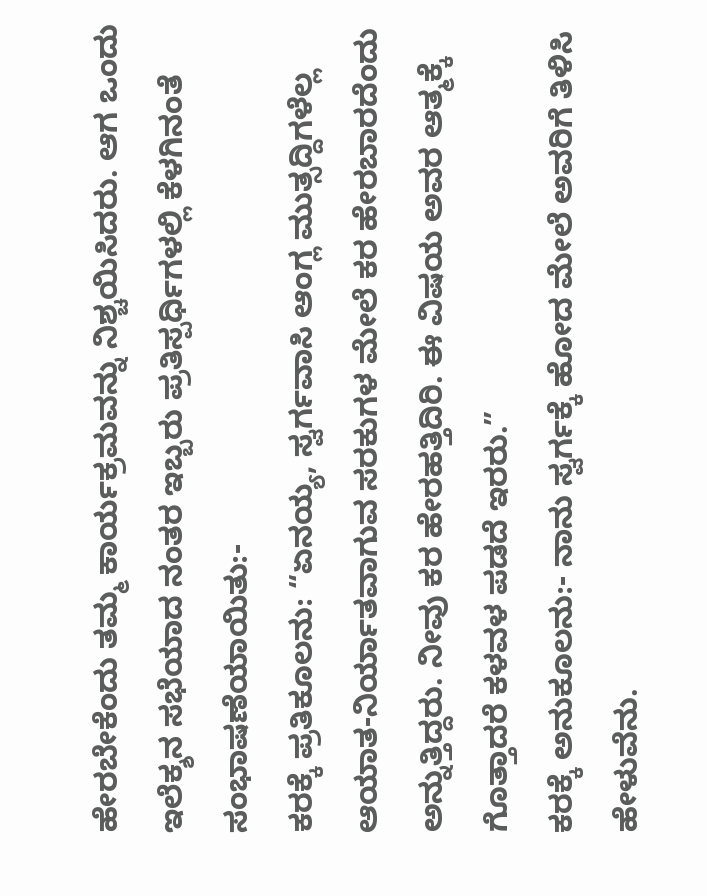ಹೇರಬೇಕೆಂದು ತಮ್ಮ ಕಾರ್ಯಕ್ರಮವನ್ನು ನಿಶ್ಚಯಿಸಿದರು. ಆಗ ಒಂದು ಇಲೆಕ್ಶನ ಸಭೆಯಾದ ನಂತರ ಇಬ್ಬರು ಪ್ರತಿಸ್ಪರ್ಧಿಗಳಲ್ಲಿ ಕೆಳಗಿನಂತೆ ಸಂಭಾಷಣೆಯಾಯಿತು:-
ಕರಕ್ಕೆ ಪ್ರತಿಕೂಲನು: “ಏನಯ್ಯ, ಸ್ವರ್ಗವಾಸಿ ಆಂಗ್ಲ ಮುತ್ಸದ್ದಿಗಳೆಲ್ಲ ಆಯಾತ-ನಿರ್ಯಾತವಾಗುವ ಸರಕುಗಳ ಮೇಲೆ ಕರ ಹೇರಬಾರದೆಂದು ಅನ್ನುತ್ತಿದ್ದರು. ನೀವು ಕರ ಹೇರಹತ್ತಿದಿರಿ. ಈ ವಿಷಯ ಅವರ ಆತ್ಮಕ್ಕೆ ಗೊತ್ತಾದರೆ ಕಳವಳ ಪಡದೆ ಇರರು.”
ಕರಕ್ಕೆ ಅನುಕೂಲನು:- ನಾನು ಸ್ವರ್ಗಕ್ಕೆ ಹೋದ ಮೇಲೆ ಅವರಿಗೆ ತಿಳಿಸಿ ಹೇಳುವೆನು.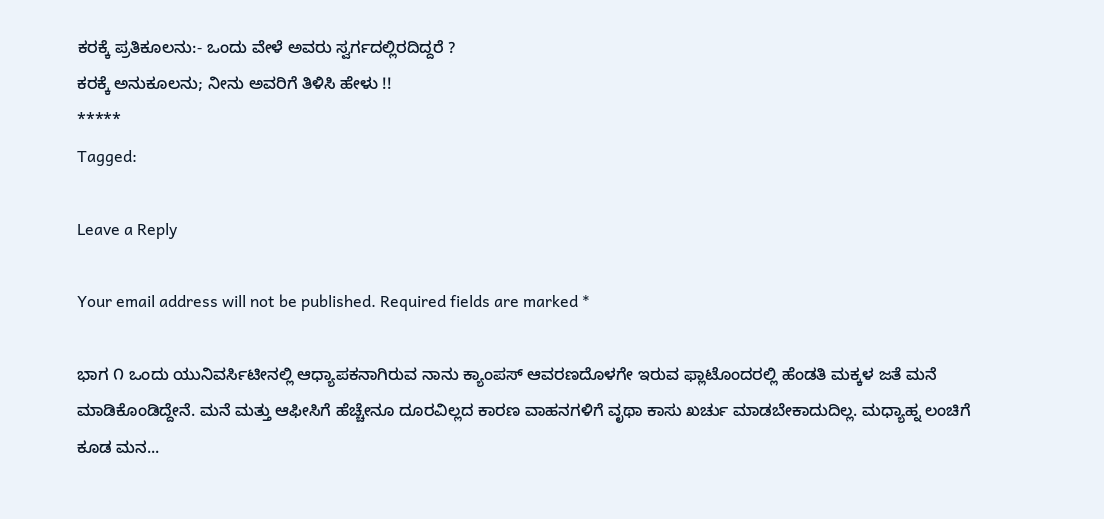ಕರಕ್ಕೆ ಪ್ರತಿಕೂಲನು:- ಒಂದು ವೇಳೆ ಅವರು ಸ್ವರ್ಗದಲ್ಲಿರದಿದ್ದರೆ ?
ಕರಕ್ಕೆ ಅನುಕೂಲನು; ನೀನು ಅವರಿಗೆ ತಿಳಿಸಿ ಹೇಳು !!
*****
Tagged:

Leave a Reply

Your email address will not be published. Required fields are marked *

ಭಾಗ ೧ ಒಂದು ಯುನಿವರ್ಸಿಟೀನಲ್ಲಿ ಆಧ್ಯಾಪಕನಾಗಿರುವ ನಾನು ಕ್ಯಾಂಪಸ್ ಆವರಣದೊಳಗೇ ಇರುವ ಫ್ಲಾಟೊಂದರಲ್ಲಿ ಹೆಂಡತಿ ಮಕ್ಕಳ ಜತೆ ಮನೆ ಮಾಡಿಕೊಂಡಿದ್ದೇನೆ. ಮನೆ ಮತ್ತು ಆಫೀಸಿಗೆ ಹೆಚ್ಚೇನೂ ದೂರವಿಲ್ಲದ ಕಾರಣ ವಾಹನಗಳಿಗೆ ವೃಥಾ ಕಾಸು ಖರ್ಚು ಮಾಡಬೇಕಾದುದಿಲ್ಲ. ಮಧ್ಯಾಹ್ನ ಲಂಚಿಗೆ ಕೂಡ ಮನ...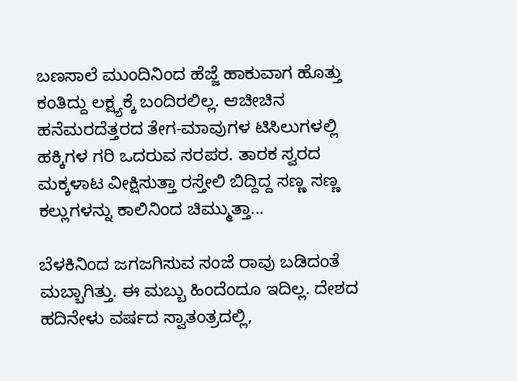ಬಣಸಾಲೆ ಮುಂದಿನಿಂದ ಹೆಜ್ಜೆ ಹಾಕುವಾಗ ಹೊತ್ತು ಕಂತಿದ್ದು ಲಕ್ಷ್ಯಕ್ಕೆ ಬಂದಿರಲಿಲ್ಲ. ಆಚೀಚಿನ ಹನೆಮರದೆತ್ತರದ ತೇಗ-ಮಾವುಗಳ ಟಿಸಿಲುಗಳಲ್ಲಿ ಹಕ್ಕಿಗಳ ಗರಿ ಒದರುವ ಸರಪರ. ತಾರಕ ಸ್ವರದ ಮಕ್ಕಳಾಟ ವೀಕ್ಷಿಸುತ್ತಾ ರಸ್ತೇಲಿ ಬಿದ್ದಿದ್ದ ಸಣ್ಣ ಸಣ್ಣ ಕಲ್ಲುಗಳನ್ನು ಕಾಲಿನಿಂದ ಚಿಮ್ಮುತ್ತಾ...

ಬೆಳಕಿನಿಂದ ಜಗಜಗಿಸುವ ಸಂಜೆ ರಾವು ಬಡಿದಂತೆ ಮಬ್ಬಾಗಿತ್ತು. ಈ ಮಬ್ಬು ಹಿಂದೆಂದೂ ಇದಿಲ್ಲ. ದೇಶದ ಹದಿನೇಳು ವರ್ಷದ ಸ್ವಾತಂತ್ರದಲ್ಲಿ,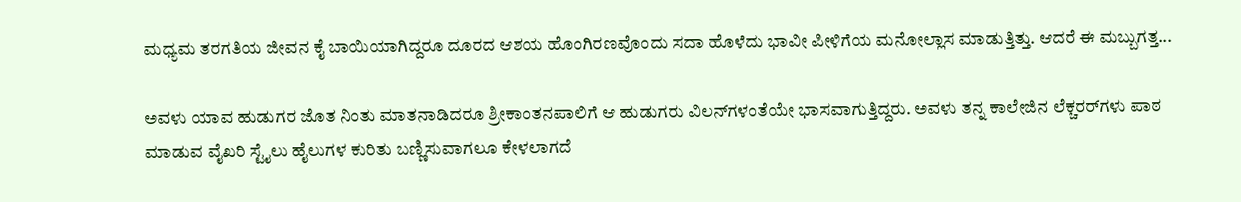ಮಧ್ಯಮ ತರಗತಿಯ ಜೀವನ ಕೈ ಬಾಯಿಯಾಗಿದ್ದರೂ ದೂರದ ಆಶಯ ಹೊಂಗಿರಣವೊಂದು ಸದಾ ಹೊಳೆದು ಭಾವೀ ಪೀಳಿಗೆಯ ಮನೋಲ್ಲಾಸ ಮಾಡುತ್ತಿತ್ತು. ಆದರೆ ಈ ಮಬ್ಬುಗತ್ತ...

ಅವಳು ಯಾವ ಹುಡುಗರ ಜೊತ ನಿಂತು ಮಾತನಾಡಿದರೂ ಶ್ರೀಕಾಂತನಪಾಲಿಗೆ ಆ ಹುಡುಗರು ವಿಲನ್‌ಗಳಂತೆಯೇ ಭಾಸವಾಗುತ್ತಿದ್ದರು. ಅವಳು ತನ್ನ ಕಾಲೇಜಿನ ಲೆಕ್ಚರರ್‌ಗಳು ಪಾಠ ಮಾಡುವ ವೈಖರಿ ಸ್ಟೈಲು ಹೈಲುಗಳ ಕುರಿತು ಬಣ್ಣಿಸುವಾಗಲೂ ಕೇಳಲಾಗದೆ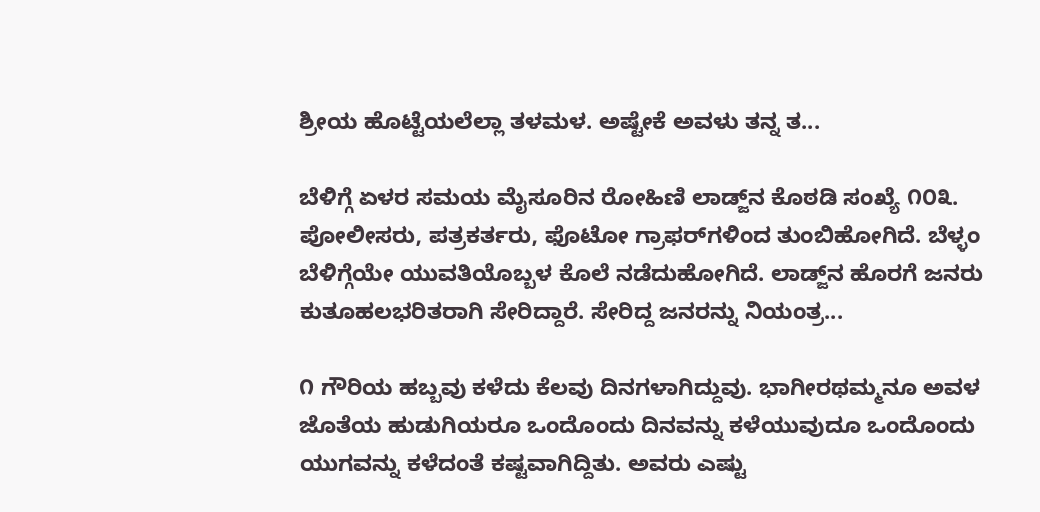ಶ್ರೀಯ ಹೊಟ್ಟೆಯಲೆಲ್ಲಾ ತಳಮಳ. ಅಷ್ಟೇಕೆ ಅವಳು ತನ್ನ ತ...

ಬೆಳಿಗ್ಗೆ ಏಳರ ಸಮಯ ಮೈಸೂರಿನ ರೋಹಿಣಿ ಲಾಡ್ಜ್‌ನ ಕೊಠಡಿ ಸಂಖ್ಯೆ ೧೦೩. ಪೋಲೀಸರು, ಪತ್ರಕರ್ತರು, ಫೊಟೋ ಗ್ರಾಫರ್‌ಗಳಿಂದ ತುಂಬಿಹೋಗಿದೆ. ಬೆಳ್ಳಂ ಬೆಳಿಗ್ಗೆಯೇ ಯುವತಿಯೊಬ್ಬಳ ಕೊಲೆ ನಡೆದುಹೋಗಿದೆ. ಲಾಡ್ಜ್‌ನ ಹೊರಗೆ ಜನರು ಕುತೂಹಲಭರಿತರಾಗಿ ಸೇರಿದ್ದಾರೆ. ಸೇರಿದ್ದ ಜನರನ್ನು ನಿಯಂತ್ರ...

೧ ಗೌರಿಯ ಹಬ್ಬವು ಕಳೆದು ಕೆಲವು ದಿನಗಳಾಗಿದ್ದುವು. ಭಾಗೀರಥಮ್ಮನೂ ಅವಳ ಜೊತೆಯ ಹುಡುಗಿಯರೂ ಒಂದೊಂದು ದಿನವನ್ನು ಕಳೆಯುವುದೂ ಒಂದೊಂದು ಯುಗವನ್ನು ಕಳೆದಂತೆ ಕಷ್ಟವಾಗಿದ್ದಿತು. ಅವರು ಎಷ್ಟು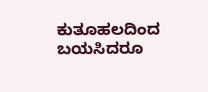ಕುತೂಹಲದಿಂದ ಬಯಸಿದರೂ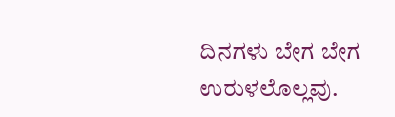ದಿನಗಳು ಬೇಗ ಬೇಗ ಉರುಳಲೊಲ್ಲವು.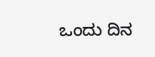ಒಂದು ದಿನ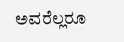ಅವರೆಲ್ಲರೂ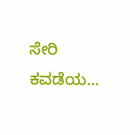ಸೇರಿ ಕವಡೆಯ...